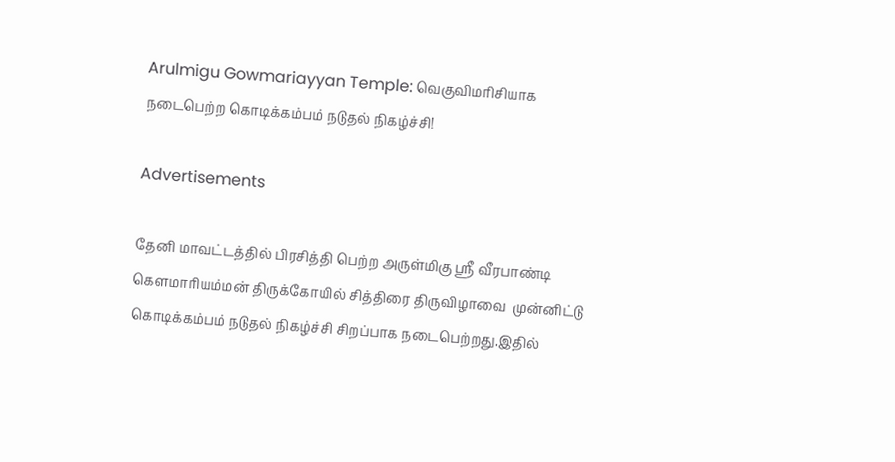Arulmigu Gowmariayyan Temple: வெகுவிமரிசியாக நடைபெற்ற கொடிக்கம்பம் நடுதல் நிகழ்ச்சி!

Advertisements

தேனி மாவட்டத்தில் பிரசித்தி பெற்ற அருள்மிகு ஸ்ரீ வீரபாண்டி கௌமாரியம்மன் திருக்கோயில் சித்திரை திருவிழாவை  முன்னிட்டு கொடிக்கம்பம் நடுதல் நிகழ்ச்சி சிறப்பாக நடைபெற்றது.இதில்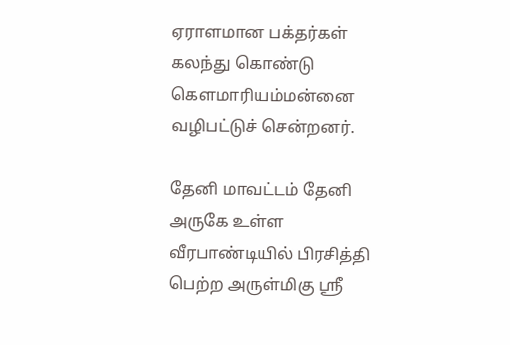ஏராளமான பக்தர்கள் கலந்து கொண்டு கௌமாரியம்மன்னை  வழிபட்டுச் சென்றனர்.

தேனி மாவட்டம் தேனி அருகே உள்ள வீரபாண்டியில் பிரசித்தி பெற்ற அருள்மிகு ஸ்ரீ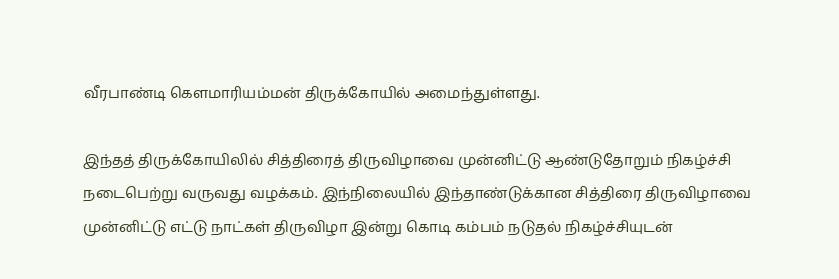வீரபாண்டி கௌமாரியம்மன் திருக்கோயில் அமைந்துள்ளது.

இந்தத் திருக்கோயிலில் சித்திரைத் திருவிழாவை முன்னிட்டு ஆண்டுதோறும் நிகழ்ச்சி நடைபெற்று வருவது வழக்கம். இந்நிலையில் இந்தாண்டுக்கான சித்திரை திருவிழாவை முன்னிட்டு எட்டு நாட்கள் திருவிழா இன்று கொடி கம்பம் நடுதல் நிகழ்ச்சியுடன்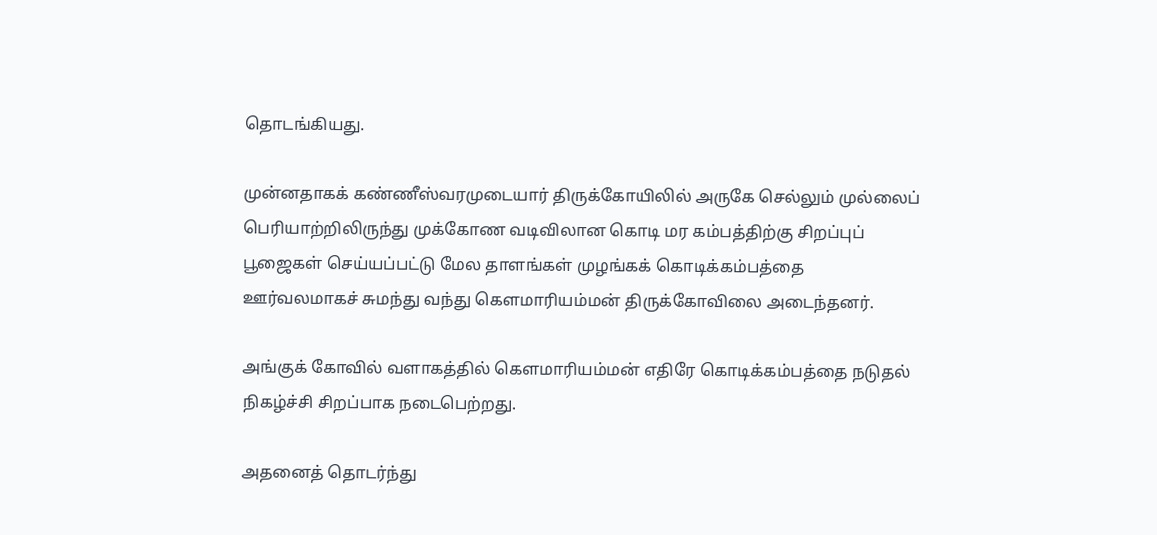தொடங்கியது.

முன்னதாகக் கண்ணீஸ்வரமுடையார் திருக்கோயிலில் அருகே செல்லும் முல்லைப் பெரியாற்றிலிருந்து முக்கோண வடிவிலான கொடி மர கம்பத்திற்கு சிறப்புப் பூஜைகள் செய்யப்பட்டு மேல தாளங்கள் முழங்கக் கொடிக்கம்பத்தை ஊர்வலமாகச் சுமந்து வந்து கௌமாரியம்மன் திருக்கோவிலை அடைந்தனர்.

அங்குக் கோவில் வளாகத்தில் கௌமாரியம்மன் எதிரே கொடிக்கம்பத்தை நடுதல் நிகழ்ச்சி சிறப்பாக நடைபெற்றது.

அதனைத் தொடர்ந்து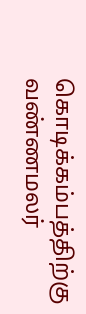கொடிக்கம்பத்திற்கு வண்ணமலர்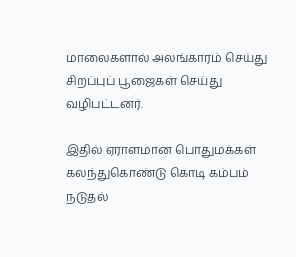மாலைகளால் அலங்காரம் செய்து சிறப்புப் பூஜைகள் செய்து வழிபட்டனர்.

இதில் ஏராளமான பொதுமக்கள் கலந்துகொண்டு கொடி கம்பம் நடுதல்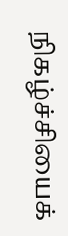நிகழ்ச்சியைக்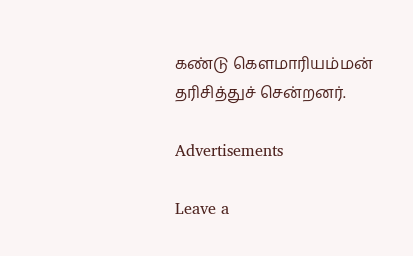கண்டு கௌமாரியம்மன் தரிசித்துச் சென்றனர்.

Advertisements

Leave a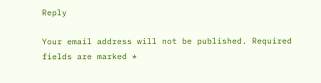Reply

Your email address will not be published. Required fields are marked *